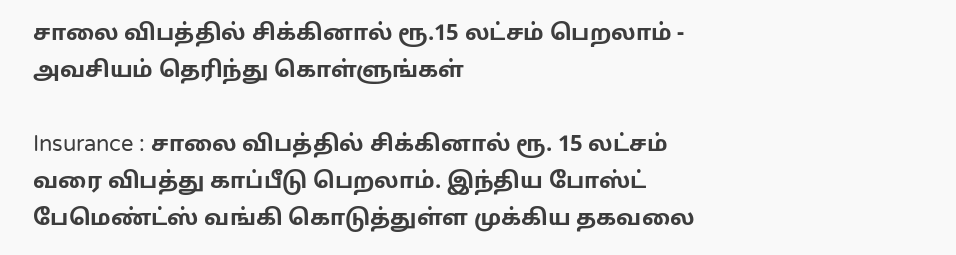சாலை விபத்தில் சிக்கினால் ரூ.15 லட்சம் பெறலாம் - அவசியம் தெரிந்து கொள்ளுங்கள்

Insurance : சாலை விபத்தில் சிக்கினால் ரூ. 15 லட்சம் வரை விபத்து காப்பீடு பெறலாம். இந்திய போஸ்ட் பேமெண்ட்ஸ் வங்கி கொடுத்துள்ள முக்கிய தகவலை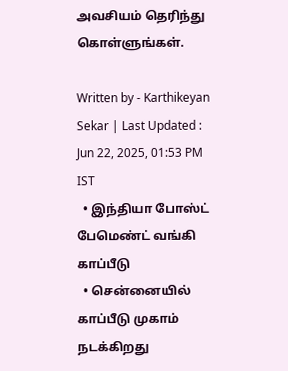அவசியம் தெரிந்து கொள்ளுங்கள்.

Written by - Karthikeyan Sekar | Last Updated : Jun 22, 2025, 01:53 PM IST
  • இந்தியா போஸ்ட் பேமெண்ட் வங்கி காப்பீடு
  • சென்னையில் காப்பீடு முகாம் நடக்கிறது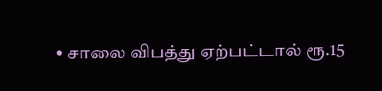• சாலை விபத்து ஏற்பட்டால் ரூ.15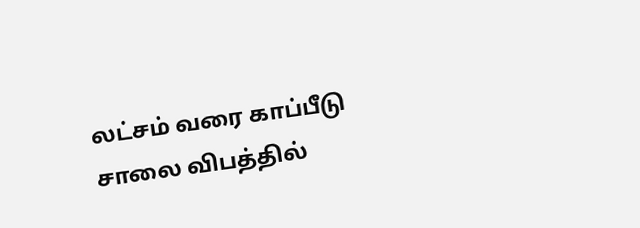லட்சம் வரை காப்பீடு
சாலை விபத்தில்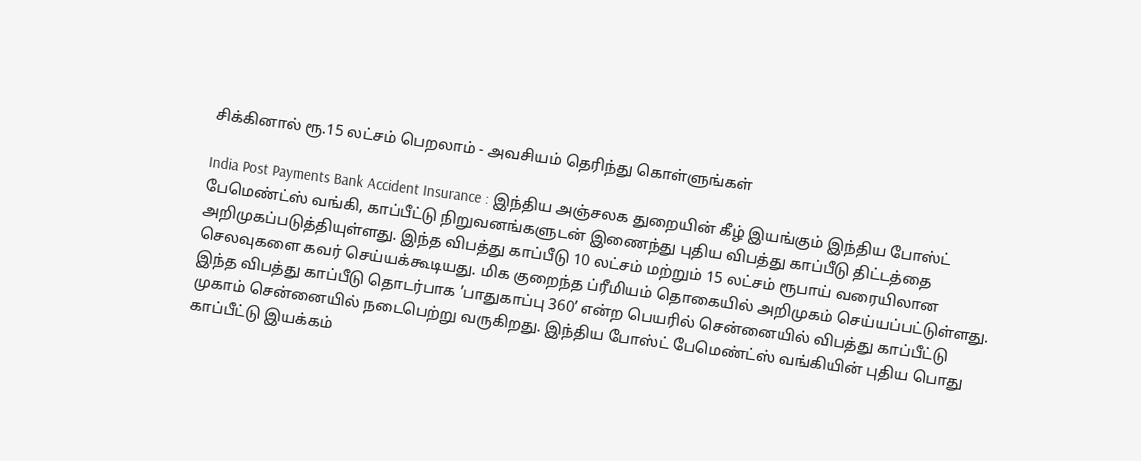சிக்கினால் ரூ.15 லட்சம் பெறலாம் - அவசியம் தெரிந்து கொள்ளுங்கள்

India Post Payments Bank Accident Insurance : இந்திய அஞ்சலக துறையின் கீழ் இயங்கும் இந்திய போஸ்ட் பேமெண்ட்ஸ் வங்கி, காப்பீட்டு நிறுவனங்களுடன் இணைந்து புதிய விபத்து காப்பீடு திட்டத்தை அறிமுகப்படுத்தியுள்ளது. இந்த விபத்து காப்பீடு 10 லட்சம் மற்றும் 15 லட்சம் ரூபாய் வரையிலான செலவுகளை கவர் செய்யக்கூடியது. மிக குறைந்த ப்ரீமியம் தொகையில் அறிமுகம் செய்யப்பட்டுள்ளது. இந்த விபத்து காப்பீடு தொடர்பாக ’பாதுகாப்பு 360’ என்ற பெயரில் சென்னையில் விபத்து காப்பீட்டு முகாம் சென்னையில் நடைபெற்று வருகிறது. இந்திய போஸ்ட் பேமெண்ட்ஸ் வங்கியின் புதிய பொது காப்பீட்டு இயக்கம்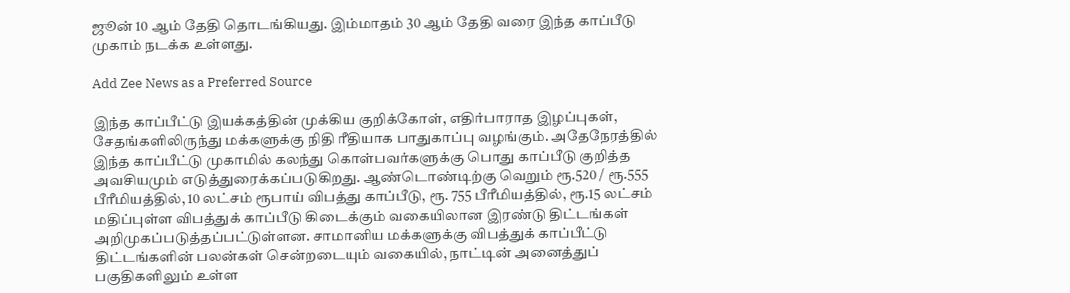ஜூன் 10 ஆம் தேதி தொடங்கியது. இம்மாதம் 30 ஆம் தேதி வரை இந்த காப்பீடு முகாம் நடக்க உள்ளது.

Add Zee News as a Preferred Source

இந்த காப்பீட்டு இயக்கத்தின் முக்கிய குறிக்கோள், எதிர்பாராத இழப்புகள், சேதங்களிலிருந்து மக்களுக்கு நிதி ரீதியாக பாதுகாப்பு வழங்கும். அதேநேரத்தில் இந்த காப்பீட்டு முகாமில் கலந்து கொள்பவர்களுக்கு பொது காப்பீடு குறித்த அவசியமும் எடுத்துரைக்கப்படுகிறது. ஆண்டொண்டிற்கு வெறும் ரூ.520 / ரூ.555 பீரீமியத்தில், 10 லட்சம் ரூபாய் விபத்து காப்பீடு, ரூ. 755 பீரீமியத்தில், ரூ.15 லட்சம் மதிப்புள்ள விபத்துக் காப்பீடு கிடைக்கும் வகையிலான இரண்டு திட்டங்கள் அறிமுகப்படுத்தப்பட்டுள்ளன. சாமானிய மக்களுக்கு விபத்துக் காப்பீட்டு திட்டங்களின் பலன்கள் சென்றடையும் வகையில், நாட்டின் அனைத்துப் பகுதிகளிலும் உள்ள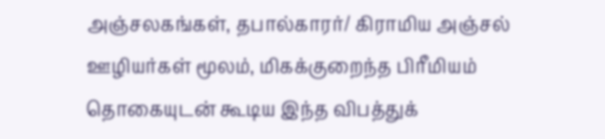அஞ்சலகங்கள், தபால்காரர்/ கிராமிய அஞ்சல் ஊழியர்கள் மூலம், மிகக்குறைந்த பிரீமியம் தொகையுடன் கூடிய இந்த விபத்துக்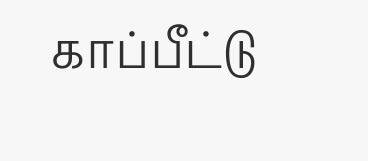காப்பீட்டு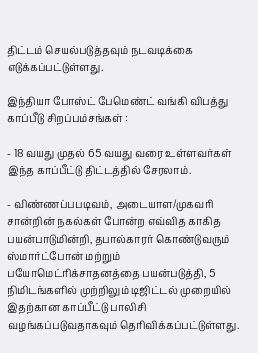திட்டம் செயல்படுத்தவும் நடவடிக்கை எடுக்கப்பட்டுள்ளது.

இந்தியா போஸ்ட் பேமெண்ட் வங்கி விபத்து காப்பீடு சிறப்பம்சங்கள் :

- 18 வயது முதல் 65 வயது வரை உள்ளவர்கள் இந்த காப்பீட்டு திட்டத்தில் சேரலாம்.

- விண்ணப்பபடிவம், அடையாள/முகவரி சான்றின் நகல்கள் போன்ற எவ்வித காகித பயன்பாடுமின்றி, தபால்காரர் கொண்டுவரும் ஸ்மார்ட்போன் மற்றும் பயோமெட்ரிக்சாதனத்தை பயன்படுத்தி, 5 நிமிடங்களில் முற்றிலும் டிஜிட்டல் முறையில் இதற்கான காப்பீட்டு பாலிசி வழங்கப்படுவதாகவும் தெரிவிக்கப்பட்டுள்ளது.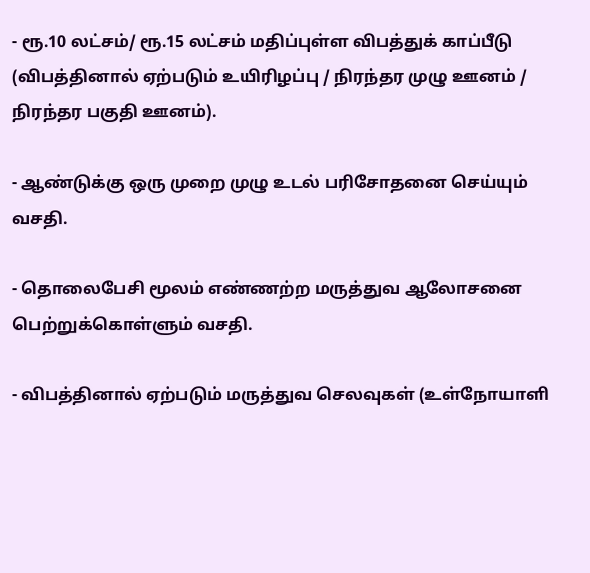- ரூ.10 லட்சம்/ ரூ.15 லட்சம் மதிப்புள்ள விபத்துக் காப்பீடு (விபத்தினால் ஏற்படும் உயிரிழப்பு / நிரந்தர முழு ஊனம் / நிரந்தர பகுதி ஊனம்).

- ஆண்டுக்கு ஒரு முறை முழு உடல் பரிசோதனை செய்யும் வசதி.

- தொலைபேசி மூலம் எண்ணற்ற மருத்துவ ஆலோசனை பெற்றுக்கொள்ளும் வசதி.

- விபத்தினால் ஏற்படும் மருத்துவ செலவுகள் (உள்நோயாளி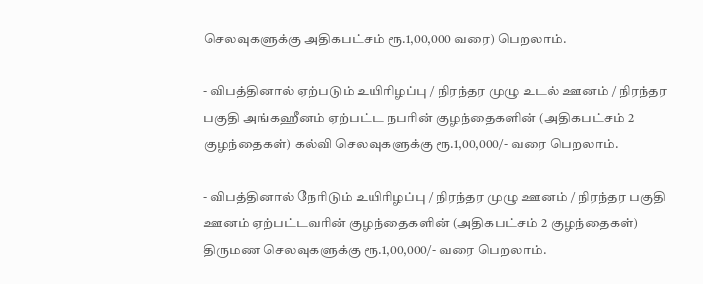செலவுகளுக்கு அதிகபட்சம் ரூ.1,00,000 வரை) பெறலாம்.

- விபத்தினால் ஏற்படும் உயிரிழப்பு / நிரந்தர முழு உடல் ஊனம் / நிரந்தர பகுதி அங்கஹீனம் ஏற்பட்ட நபரின் குழந்தைகளின் (அதிகபட்சம் 2 குழந்தைகள்) கல்வி செலவுகளுக்கு ரூ.1,00,000/- வரை பெறலாம்.

- விபத்தினால் நேரிடும் உயிரிழப்பு / நிரந்தர முழு ஊனம் / நிரந்தர பகுதி ஊனம் ஏற்பட்டவரின் குழந்தைகளின் (அதிகபட்சம் 2 குழந்தைகள்) திருமண செலவுகளுக்கு ரூ.1,00,000/- வரை பெறலாம்.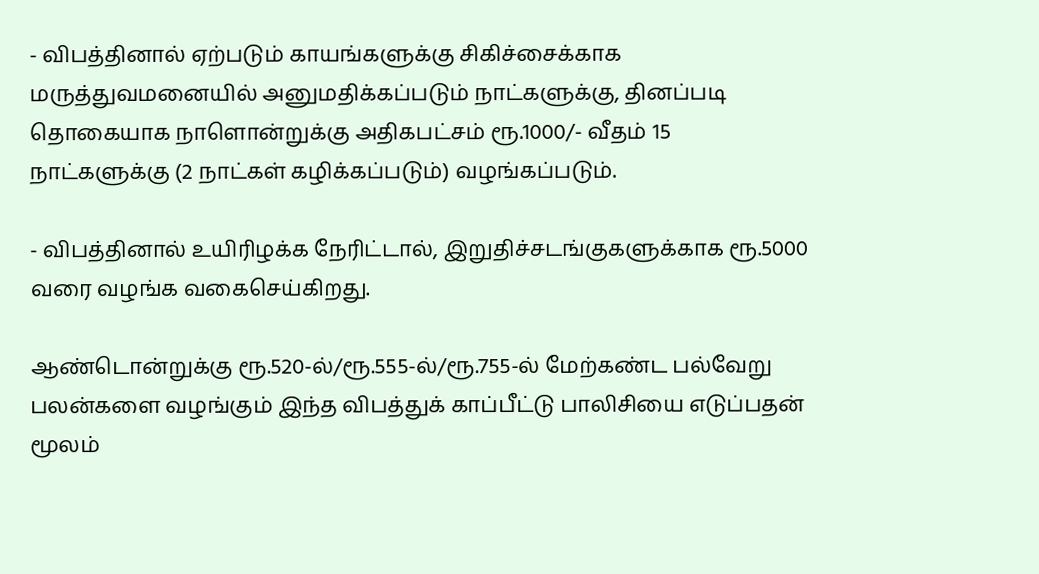- விபத்தினால் ஏற்படும் காயங்களுக்கு சிகிச்சைக்காக மருத்துவமனையில் அனுமதிக்கப்படும் நாட்களுக்கு, தினப்படி தொகையாக நாளொன்றுக்கு அதிகபட்சம் ரூ.1000/- வீதம் 15 நாட்களுக்கு (2 நாட்கள் கழிக்கப்படும்) வழங்கப்படும்.

- விபத்தினால் உயிரிழக்க நேரிட்டால், இறுதிச்சடங்குகளுக்காக ரூ.5000 வரை வழங்க வகைசெய்கிறது.

ஆண்டொன்றுக்கு ரூ.520-ல்/ரூ.555-ல்/ரூ.755-ல் மேற்கண்ட பல்வேறு பலன்களை வழங்கும் இந்த விபத்துக் காப்பீட்டு பாலிசியை எடுப்பதன் மூலம்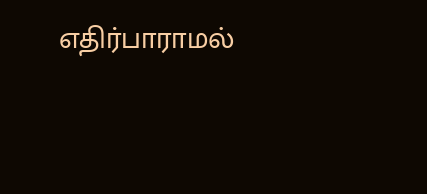எதிர்பாராமல்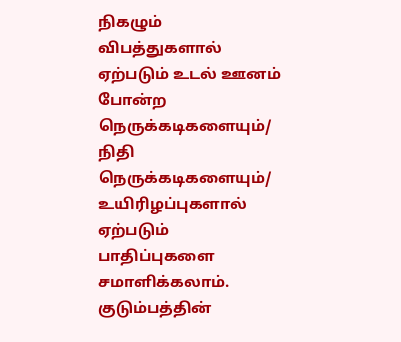நிகழும் விபத்துகளால் ஏற்படும் உடல் ஊனம் போன்ற நெருக்கடிகளையும்/ நிதி நெருக்கடிகளையும்/ உயிரிழப்புகளால் ஏற்படும் பாதிப்புகளை சமாளிக்கலாம். குடும்பத்தின்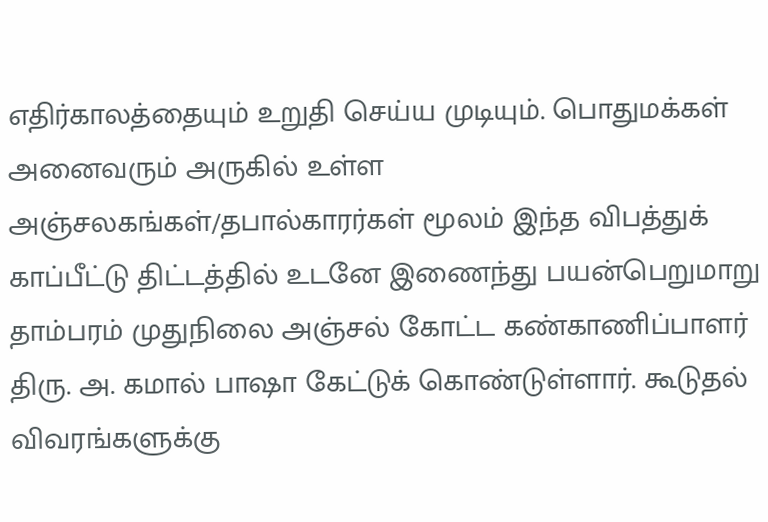எதிர்காலத்தையும் உறுதி செய்ய முடியும். பொதுமக்கள் அனைவரும் அருகில் உள்ள அஞ்சலகங்கள்/தபால்காரர்கள் மூலம் இந்த விபத்துக் காப்பீட்டு திட்டத்தில் உடனே இணைந்து பயன்பெறுமாறு தாம்பரம் முதுநிலை அஞ்சல் கோட்ட கண்காணிப்பாளர் திரு. அ. கமால் பாஷா கேட்டுக் கொண்டுள்ளார். கூடுதல் விவரங்களுக்கு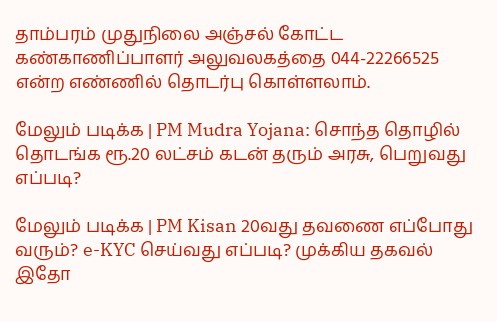தாம்பரம் முதுநிலை அஞ்சல் கோட்ட கண்காணிப்பாளர் அலுவலகத்தை 044-22266525 என்ற எண்ணில் தொடர்பு கொள்ளலாம்.

மேலும் படிக்க | PM Mudra Yojana: சொந்த தொழில் தொடங்க ரூ.20 லட்சம் கடன் தரும் அரசு, பெறுவது எப்படி?

மேலும் படிக்க | PM Kisan 20வது தவணை எப்போது வரும்? e-KYC செய்வது எப்படி? முக்கிய தகவல் இதோ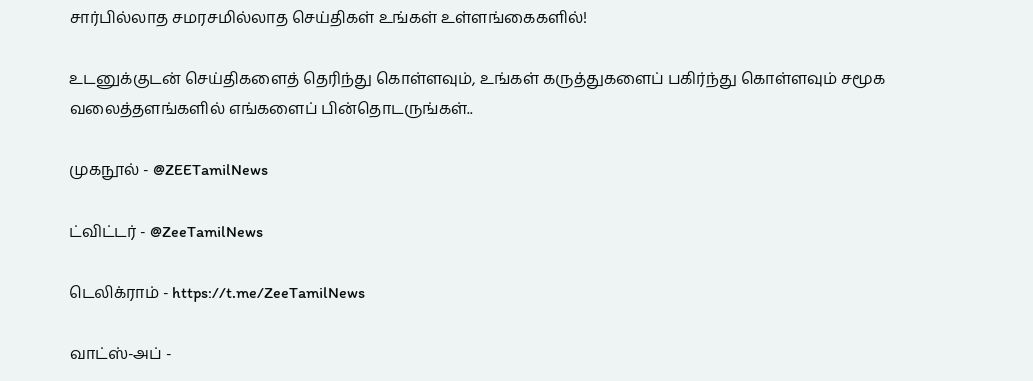சார்பில்லாத சமரசமில்லாத செய்திகள் உங்கள் உள்ளங்கைகளில்!

உடனுக்குடன் செய்திகளைத் தெரிந்து கொள்ளவும், உங்கள் கருத்துகளைப் பகிர்ந்து கொள்ளவும் சமூக வலைத்தளங்களில் எங்களைப் பின்தொடருங்கள்..

முகநூல் - @ZEETamilNews

ட்விட்டர் - @ZeeTamilNews

டெலிக்ராம் - https://t.me/ZeeTamilNews

வாட்ஸ்-அப் -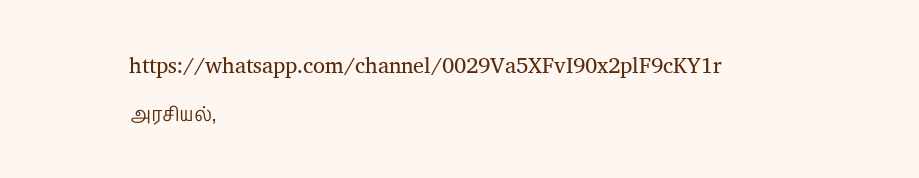https://whatsapp.com/channel/0029Va5XFvI90x2plF9cKY1r

அரசியல்,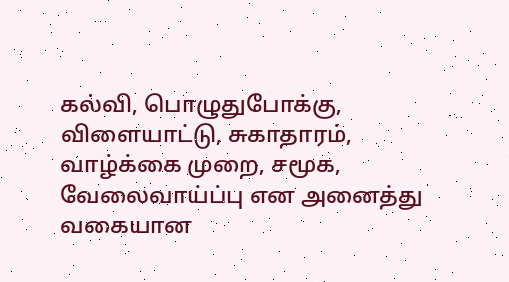கல்வி, பொழுதுபோக்கு, விளையாட்டு, சுகாதாரம், வாழ்க்கை முறை, சமூக, வேலைவாய்ப்பு என அனைத்து வகையான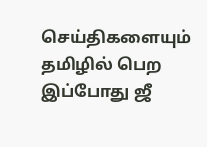செய்திகளையும் தமிழில் பெற இப்போது ஜீ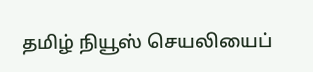தமிழ் நியூஸ் செயலியைப்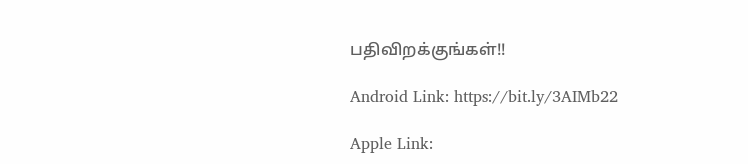பதிவிறக்குங்கள்!!

Android Link: https://bit.ly/3AIMb22

Apple Link: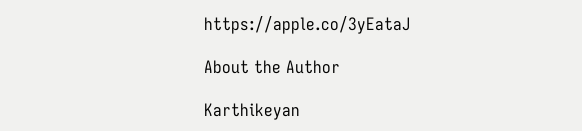https://apple.co/3yEataJ

About the Author

Karthikeyan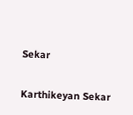Sekar

Karthikeyan Sekar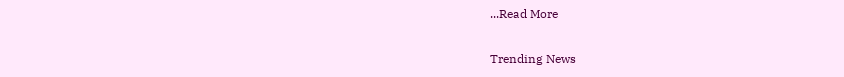...Read More

Trending News